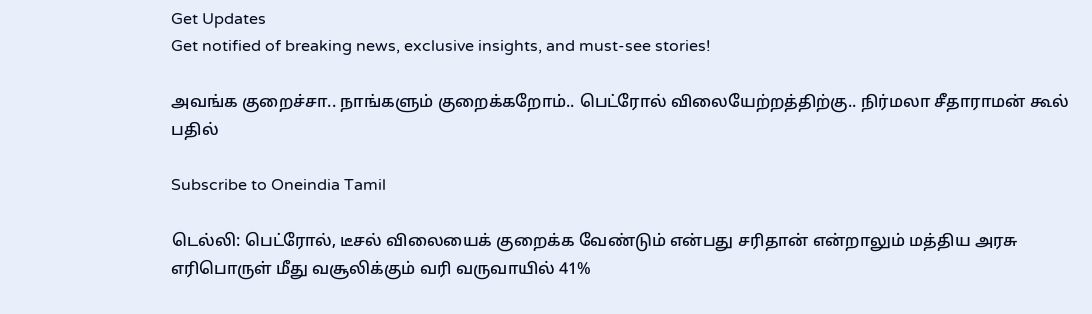Get Updates
Get notified of breaking news, exclusive insights, and must-see stories!

அவங்க குறைச்சா.. நாங்களும் குறைக்கறோம்.. பெட்ரோல் விலையேற்றத்திற்கு.. நிர்மலா சீதாராமன் கூல் பதில்

Subscribe to Oneindia Tamil

டெல்லி: பெட்ரோல், டீசல் விலையைக் குறைக்க வேண்டும் என்பது சரிதான் என்றாலும் மத்திய அரசு எரிபொருள் மீது வசூலிக்கும் வரி வருவாயில் 41%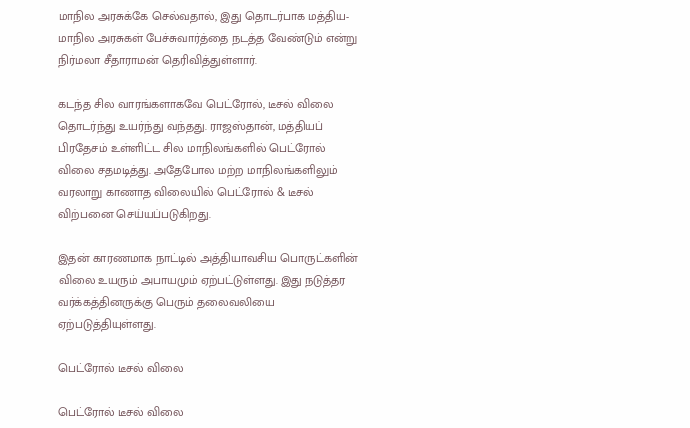மாநில அரசுக்கே செல்வதால், இது தொடர்பாக மத்திய- மாநில அரசுகள் பேச்சுவார்த்தை நடத்த வேண்டும் என்று நிர்மலா சீதாராமன் தெரிவித்துள்ளார்.

கடந்த சில வாரங்களாகவே பெட்ரோல், டீசல் விலை தொடர்ந்து உயர்ந்து வந்தது. ராஜஸ்தான், மத்தியப் பிரதேசம் உள்ளிட்ட சில மாநிலங்களில் பெட்ரோல் விலை சதமடித்து. அதேபோல மற்ற மாநிலங்களிலும் வரலாறு காணாத விலையில் பெட்ரோல் & டீசல் விற்பனை செய்யப்படுகிறது.

இதன் காரணமாக நாட்டில் அத்தியாவசிய பொருட்களின் விலை உயரும் அபாயமும் ஏற்பட்டுள்ளது. இது நடுத்தர வர்க்கத்தினருக்கு பெரும் தலைவலியை ஏற்படுத்தியுள்ளது.

பெட்ரோல் டீசல் விலை

பெட்ரோல் டீசல் விலை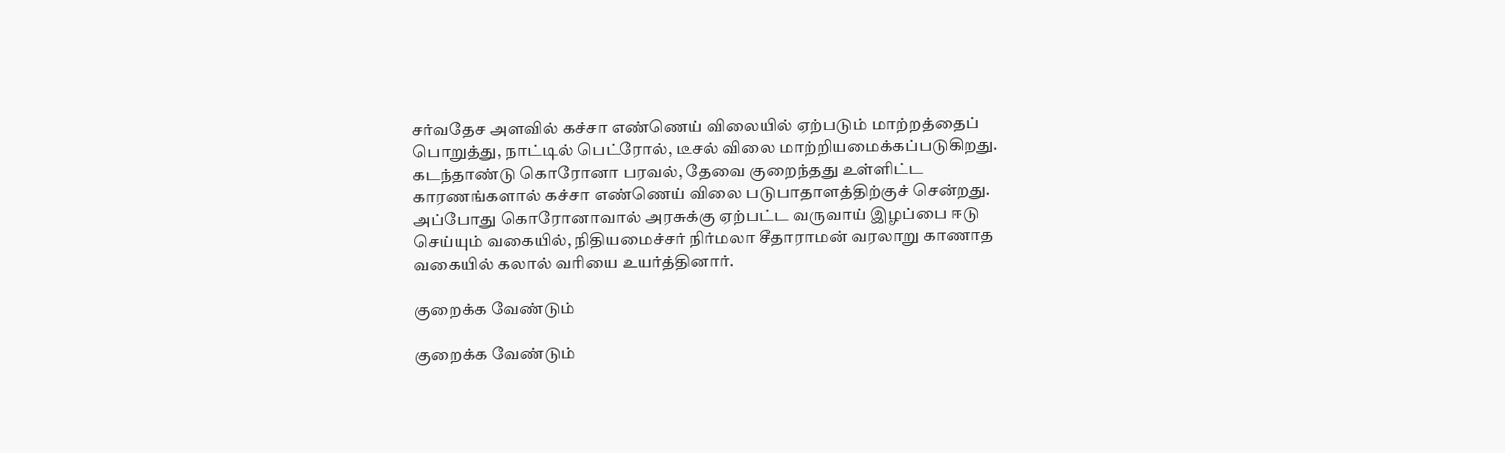சர்வதேச அளவில் கச்சா எண்ணெய் விலையில் ஏற்படும் மாற்றத்தைப் பொறுத்து, நாட்டில் பெட்ரோல், டீசல் விலை மாற்றியமைக்கப்படுகிறது. கடந்தாண்டு கொரோனா பரவல், தேவை குறைந்தது உள்ளிட்ட காரணங்களால் கச்சா எண்ணெய் விலை படுபாதாளத்திற்குச் சென்றது. அப்போது கொரோனாவால் அரசுக்கு ஏற்பட்ட வருவாய் இழப்பை ஈடு செய்யும் வகையில், நிதியமைச்சர் நிர்மலா சீதாராமன் வரலாறு காணாத வகையில் கலால் வரியை உயர்த்தினார்.

குறைக்க வேண்டும்

குறைக்க வேண்டும்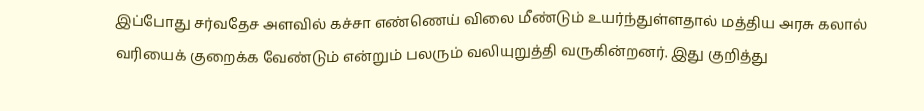இப்போது சர்வதேச அளவில் கச்சா எண்ணெய் விலை மீண்டும் உயர்ந்துள்ளதால் மத்திய அரசு கலால் வரியைக் குறைக்க வேண்டும் என்றும் பலரும் வலியுறுத்தி வருகின்றனர். இது குறித்து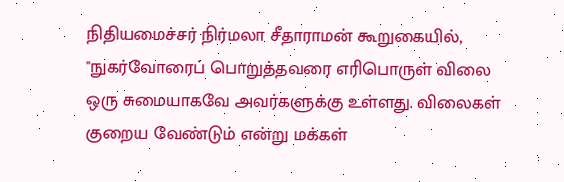நிதியமைச்சர் நிர்மலா சீதாராமன் கூறுகையில், "நுகர்வோரைப் பொறுத்தவரை எரிபொருள் விலை ஒரு சுமையாகவே அவர்களுக்கு உள்ளது. விலைகள் குறைய வேண்டும் என்று மக்கள்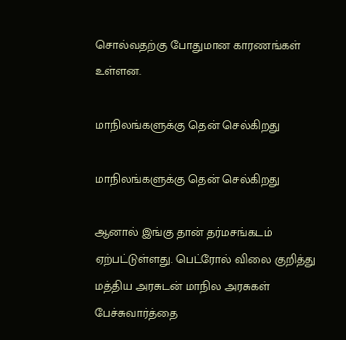சொல்வதற்கு போதுமான காரணங்கள் உள்ளன.

மாநிலங்களுக்கு தென் செல்கிறது

மாநிலங்களுக்கு தென் செல்கிறது

ஆனால் இங்கு தான் தர்மசங்கடம் ஏற்பட்டுள்ளது. பெட்ரோல் விலை குறித்து மத்திய அரசுடன் மாநில அரசுகள் பேச்சுவார்த்தை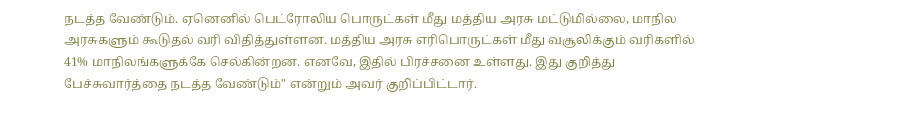நடத்த வேண்டும். ஏனெனில் பெட்ரோலிய பொருட்கள் மீது மத்திய அரசு மட்டுமில்லை, மாநில அரசுகளும் கூடுதல் வரி விதித்துள்ளன. மத்திய அரசு எரிபொருட்கள் மீது வசூலிக்கும் வரிகளில் 41% மாநிலங்களுக்கே செல்கின்றன. எனவே, இதில் பிரச்சனை உள்ளது. இது குறித்து பேச்சுவார்த்தை நடத்த வேண்டும்" என்றும் அவர் குறிப்பிட்டார்.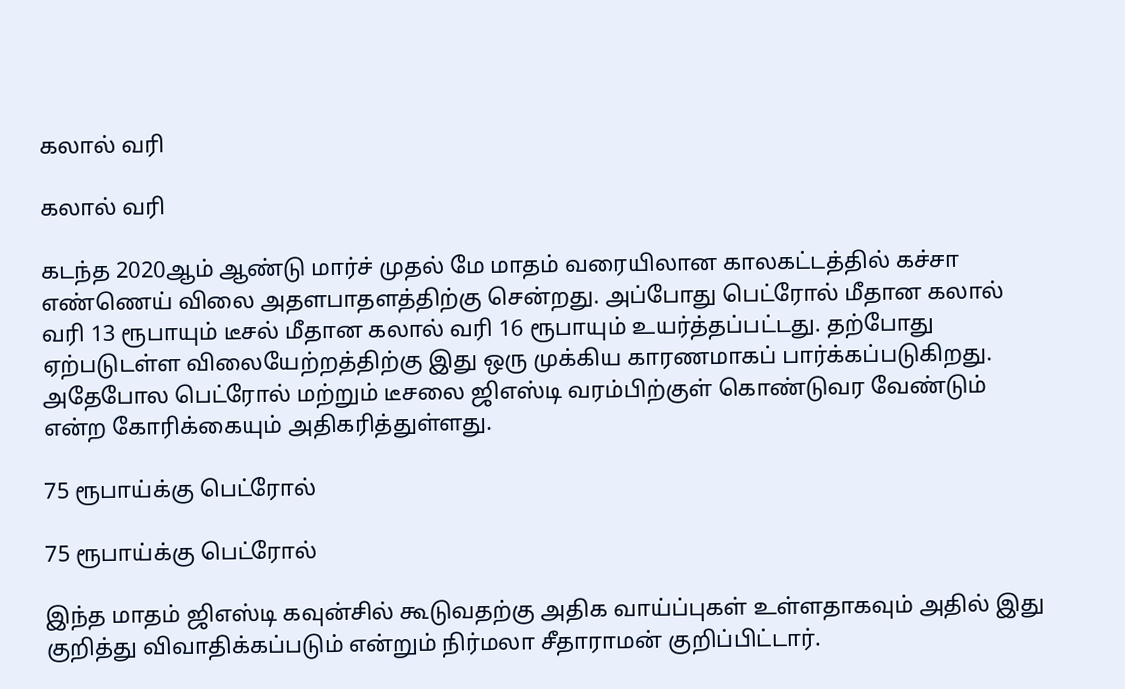கலால் வரி

கலால் வரி

கடந்த 2020ஆம் ஆண்டு மார்ச் முதல் மே மாதம் வரையிலான காலகட்டத்தில் கச்சா எண்ணெய் விலை அதளபாதளத்திற்கு சென்றது. அப்போது பெட்ரோல் மீதான கலால் வரி 13 ரூபாயும் டீசல் மீதான கலால் வரி 16 ரூபாயும் உயர்த்தப்பட்டது. தற்போது ஏற்படுடள்ள விலையேற்றத்திற்கு இது ஒரு முக்கிய காரணமாகப் பார்க்கப்படுகிறது. அதேபோல பெட்ரோல் மற்றும் டீசலை ஜிஎஸ்டி வரம்பிற்குள் கொண்டுவர வேண்டும் என்ற கோரிக்கையும் அதிகரித்துள்ளது.

75 ரூபாய்க்கு பெட்ரோல்

75 ரூபாய்க்கு பெட்ரோல்

இந்த மாதம் ஜிஎஸ்டி கவுன்சில் கூடுவதற்கு அதிக வாய்ப்புகள் உள்ளதாகவும் அதில் இது குறித்து விவாதிக்கப்படும் என்றும் நிர்மலா சீதாராமன் குறிப்பிட்டார்.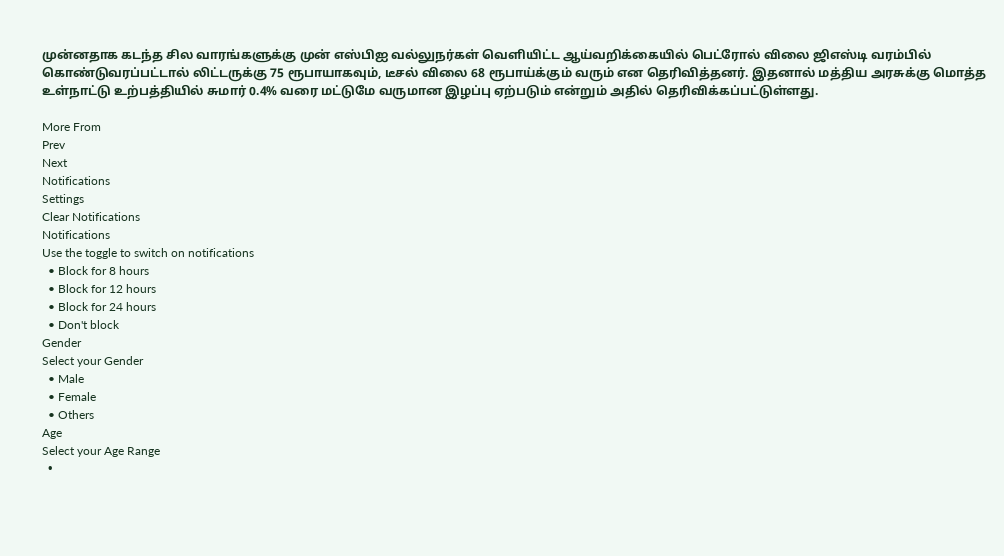முன்னதாக கடந்த சில வாரங்களுக்கு முன் எஸ்பிஐ வல்லுநர்கள் வெளியிட்ட ஆய்வறிக்கையில் பெட்ரோல் விலை ஜிஎஸ்டி வரம்பில் கொண்டுவரப்பட்டால் லிட்டருக்கு 75 ரூபாயாகவும், டீசல் விலை 68 ரூபாய்க்கும் வரும் என தெரிவித்தனர். இதனால் மத்திய அரசுக்கு மொத்த உள்நாட்டு உற்பத்தியில் சுமார் 0.4% வரை மட்டுமே வருமான இழப்பு ஏற்படும் என்றும் அதில் தெரிவிக்கப்பட்டுள்ளது.

More From
Prev
Next
Notifications
Settings
Clear Notifications
Notifications
Use the toggle to switch on notifications
  • Block for 8 hours
  • Block for 12 hours
  • Block for 24 hours
  • Don't block
Gender
Select your Gender
  • Male
  • Female
  • Others
Age
Select your Age Range
  •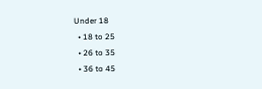Under 18
  • 18 to 25
  • 26 to 35
  • 36 to 45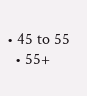• 45 to 55
  • 55+